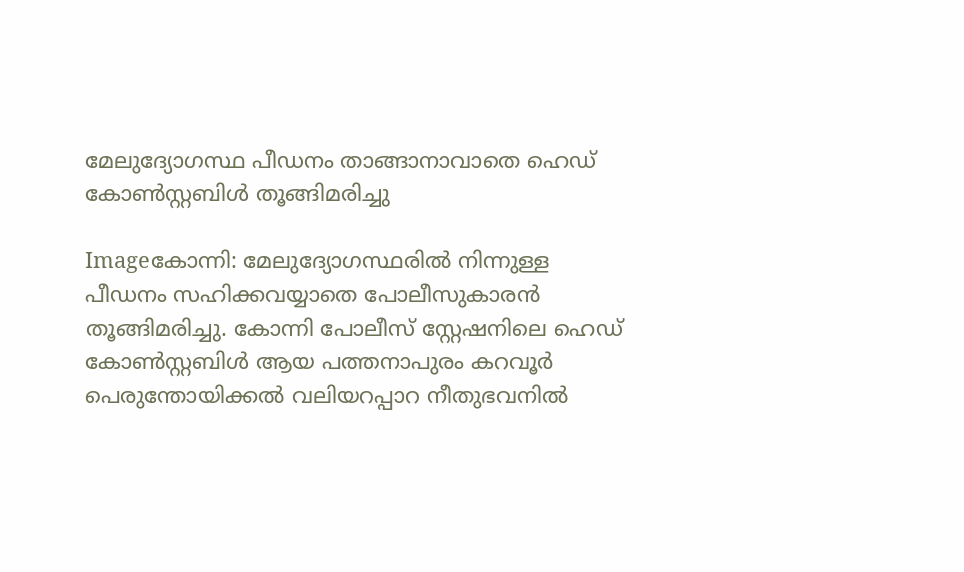മേലുദ്യോഗസ്ഥ പീഡനം താങ്ങാനാവാതെ ഹെഡ്‌ കോണ്‍സ്റ്റബിള്‍ തൂങ്ങിമരിച്ചു

Imageകോന്നി: മേലുദ്യോഗസ്ഥരില്‍ നിന്നുള്ള പീഡനം സഹിക്കവയ്യാതെ പോലീസുകാരന്‍ തൂങ്ങിമരിച്ചു. കോന്നി പോലീസ്‌ സ്റ്റേഷനിലെ ഹെഡ്‌ കോണ്‍സ്റ്റബിള്‍ ആയ പത്തനാപുരം കറവൂര്‍ പെരുന്തോയിക്കല്‍ വലിയറപ്പാറ നീതുഭവനില്‍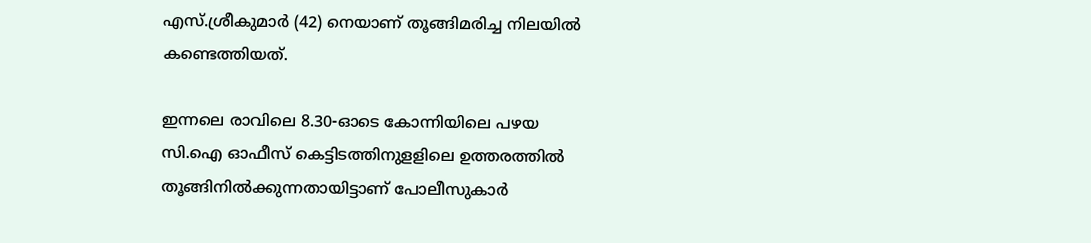എസ്‌.ശ്രീകുമാര്‍ (42) നെയാണ്‌ തൂങ്ങിമരിച്ച നിലയില്‍ കണ്ടെത്തിയത്‌.

ഇന്നലെ രാവിലെ 8.30-ഓടെ കോന്നിയിലെ പഴയ സി.ഐ ഓഫീസ്‌ കെട്ടിടത്തിനുളളിലെ ഉത്തരത്തില്‍ തൂങ്ങിനില്‍ക്കുന്നതായിട്ടാണ്‌ പോലീസുകാര്‍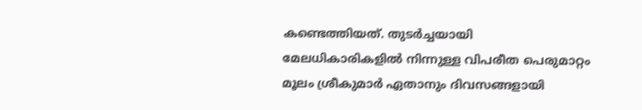കണ്ടെത്തിയത്‌. തുടര്‍ച്ചയായി മേലധികാരികളില്‍ നിന്നുള്ള വിപരീത പെരുമാറ്റം മൂലം ശ്രീകുമാര്‍ ഏതാനും ദിവസങ്ങളായി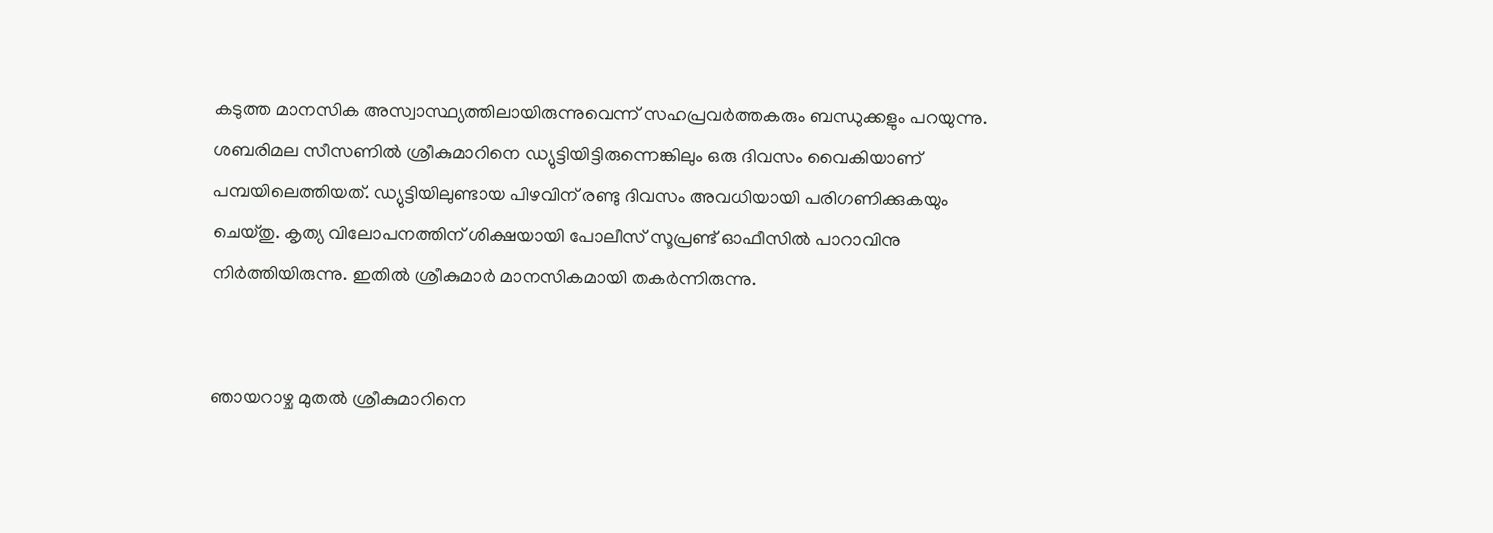കടുത്ത മാനസിക അസ്വാസ്ഥ്യത്തിലായിരുന്നുവെന്ന്‌ സഹപ്രവര്‍ത്തകരും ബന്ധുക്കളും പറയുന്നു.
ശബരിമല സീസണില്‍ ശ്രീകുമാറിനെ ഡ്യുട്ടിയിട്ടിരുന്നെങ്കിലും ഒരു ദിവസം വൈകിയാണ്‌ പമ്പയിലെത്തിയത്‌. ഡ്യുട്ടിയിലുണ്ടായ പിഴവിന്‌ രണ്ടു ദിവസം അവധിയായി പരിഗണിക്കുകയും ചെയ്തു. കൃത്യ വിലോപനത്തിന്‌ ശിക്ഷയായി പോലീസ്‌ സൂപ്രണ്ട്‌ ഓഫീസില്‍ പാറാവിനു നിര്‍ത്തിയിരുന്നു. ഇതില്‍ ശ്രീകുമാര്‍ മാനസികമായി തകര്‍ന്നിരുന്നു.


ഞായറാഴ്ച മുതല്‍ ശ്രീകുമാറിനെ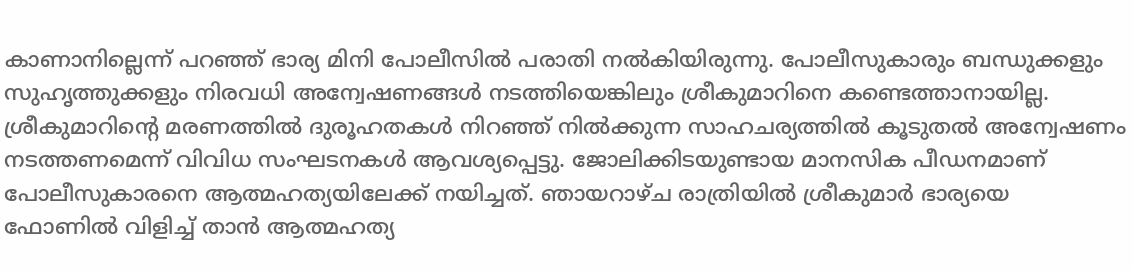കാണാനില്ലെന്ന്‌ പറഞ്ഞ്‌ ഭാര്യ മിനി പോലീസില്‍ പരാതി നല്‍കിയിരുന്നു. പോലീസുകാരും ബന്ധുക്കളും സുഹൃത്തുക്കളും നിരവധി അന്വേഷണങ്ങള്‍ നടത്തിയെങ്കിലും ശ്രീകുമാറിനെ കണ്ടെത്താനായില്ല. ശ്രീകുമാറിന്റെ മരണത്തില്‍ ദുരൂഹതകള്‍ നിറഞ്ഞ്‌ നില്‍ക്കുന്ന സാഹചര്യത്തില്‍ കൂടുതല്‍ അന്വേഷണം നടത്തണമെന്ന്‌ വിവിധ സംഘടനകള്‍ ആവശ്യപ്പെട്ടു. ജോലിക്കിടയുണ്ടായ മാനസിക പീഡനമാണ്‌ പോലീസുകാരനെ ആത്മഹത്യയിലേക്ക്‌ നയിച്ചത്‌. ഞായറാഴ്ച രാത്രിയില്‍ ശ്രീകുമാര്‍ ഭാര്യയെ ഫോണില്‍ വിളിച്ച്‌ താന്‍ ആത്മഹത്യ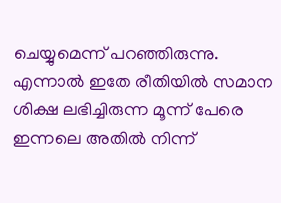ചെയ്യുമെന്ന്‌ പറഞ്ഞിരുന്നു. എന്നാല്‍ ഇതേ രീതിയില്‍ സമാന ശിക്ഷ ലഭിച്ചിരുന്ന മൂന്ന്‌ പേരെ ഇന്നലെ അതില്‍ നിന്ന്‌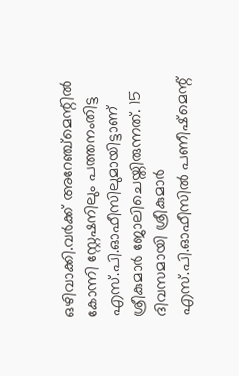ഒഴിവാക്കി.വര്‍ക്ക്‌ അറേഞ്ച്മെന്റില്‍ കോന്നി സ്റ്റേഷനിലും പത്തനംതിട്ട എസ്‌.പി.ഓഫീസിലുമായിട്ടാണ്‌ ശ്രീകുമാര്‍ ജോലിചെയ്തിരുന്നത്‌. 15 ദിവസമായി ശ്രീകുമാര്‍ എസ്‌.പി.ഓഫീസില്‍ പണീഷ്മെന്റ്‌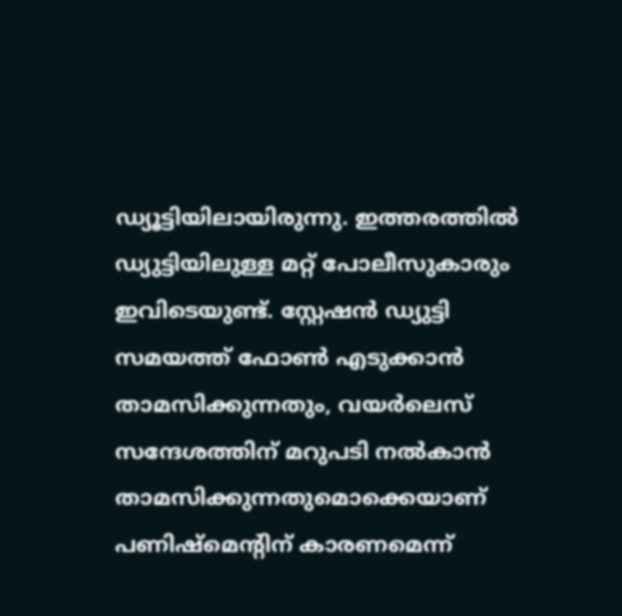ഡ്യൂട്ടിയിലായിരുന്നു. ഇത്തരത്തില്‍ ഡ്യുട്ടിയിലുള്ള മറ്റ്‌ പോലീസുകാരും ഇവിടെയുണ്ട്‌. സ്റ്റേഷന്‍ ഡ്യുട്ടി സമയത്ത്‌ ഫോണ്‍ എടുക്കാന്‍ താമസിക്കുന്നതും, വയര്‍ലെസ്‌ സന്ദേശത്തിന്‌ മറുപടി നല്‍കാന്‍ താമസിക്കുന്നതുമൊക്കെയാണ്‌ പണിഷ്മെന്റിന്‌ കാരണമെന്ന്‌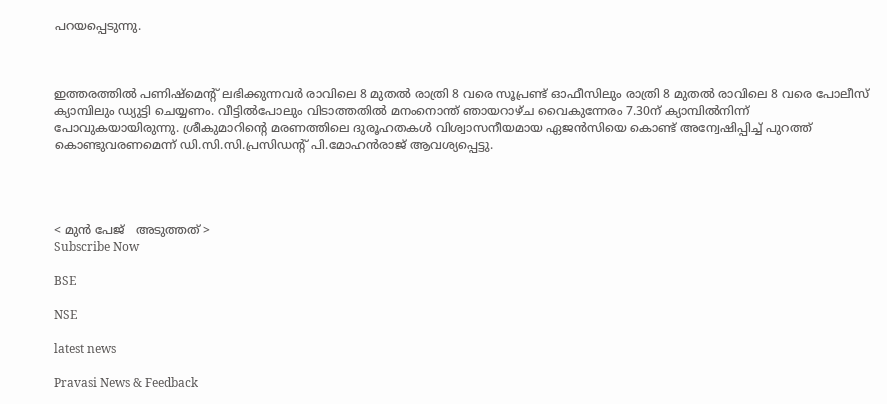പറയപ്പെടുന്നു.



ഇത്തരത്തില്‍ പണിഷ്മെന്റ്‌ ലഭിക്കുന്നവര്‍ രാവിലെ 8 മുതല്‍ രാത്രി 8 വരെ സൂപ്രണ്ട്‌ ഓഫീസിലും രാത്രി 8 മുതല്‍ രാവിലെ 8 വരെ പോലീസ്‌ ക്യാമ്പിലും ഡ്യുട്ടി ചെയ്യണം. വീട്ടില്‍പോലും വിടാത്തതില്‍ മനംനൊന്ത്‌ ഞായറാഴ്ച വൈകുന്നേരം 7.30ന്‌ ക്യാമ്പില്‍നിന്ന്‌ പോവുകയായിരുന്നു. ശ്രീകുമാറിന്റെ മരണത്തിലെ ദുരൂഹതകള്‍ വിശ്വാസനീയമായ ഏജന്‍സിയെ കൊണ്ട്‌ അന്വേഷിപ്പിച്ച്‌ പുറത്ത്‌ കൊണ്ടുവരണമെന്ന്‌ ഡി.സി.സി.പ്രസിഡന്റ്‌ പി.മോഹന്‍രാജ്‌ ആവശ്യപ്പെട്ടു.




< മുന്‍ പേജ്‌   അടുത്തത് >
Subscribe Now

BSE

NSE

latest news

Pravasi News & Feedback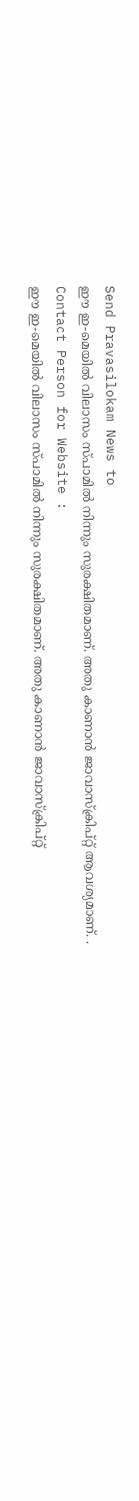Send Pravasilokam News to
ഈ ഇ-മെയില്‍ വിലാസം സ്‌പാമില്‍ നിന്നും സുരക്ഷിതമാണ്‌. അതു കാണാന്‍ ജാവാസ്ക്രിപ്റ്റ്‌ ആവശ്യമാണ്‌. .
Contact Person for Website :
ഈ ഇ-മെയില്‍ വിലാസം സ്‌പാമില്‍ നിന്നും സുരക്ഷിതമാണ്‌. അതു കാണാന്‍ ജാവാസ്ക്രിപ്റ്റ്‌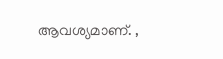ആവശ്യമാണ്‌. ,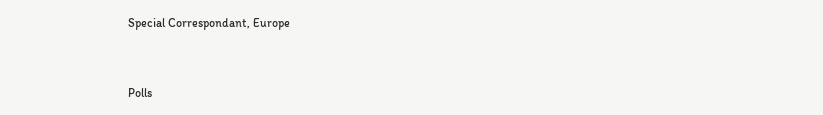Special Correspondant, Europe


Polls